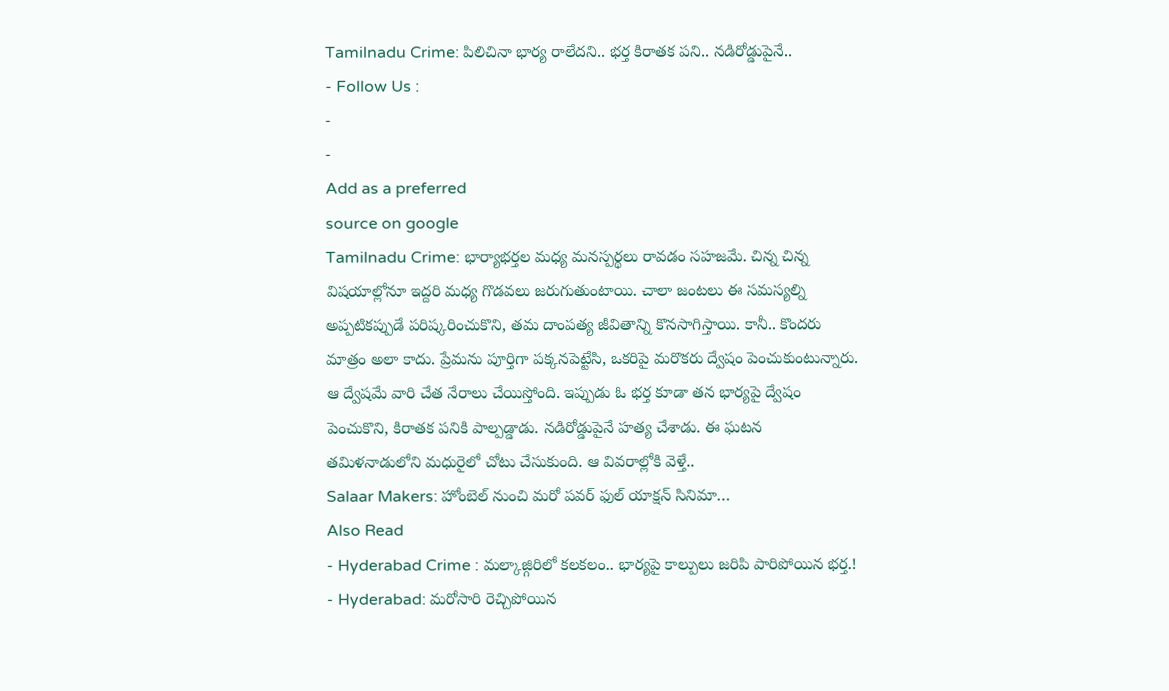Tamilnadu Crime: పిలిచినా భార్య రాలేదని.. భర్త కిరాతక పని.. నడిరోడ్డుపైనే..
- Follow Us :
-
-
Add as a preferred
source on google
Tamilnadu Crime: భార్యాభర్తల మధ్య మనస్పర్థలు రావడం సహజమే. చిన్న చిన్న విషయాల్లోనూ ఇద్దరి మధ్య గొడవలు జరుగుతుంటాయి. చాలా జంటలు ఈ సమస్యల్ని అప్పటికప్పుడే పరిష్కరించుకొని, తమ దాంపత్య జీవితాన్ని కొనసాగిస్తాయి. కానీ.. కొందరు మాత్రం అలా కాదు. ప్రేమను పూర్తిగా పక్కనపెట్టేసి, ఒకరిపై మరొకరు ద్వేషం పెంచుకుంటున్నారు. ఆ ద్వేషమే వారి చేత నేరాలు చేయిస్తోంది. ఇప్పుడు ఓ భర్త కూడా తన భార్యపై ద్వేషం పెంచుకొని, కిరాతక పనికి పాల్పడ్డాడు. నడిరోడ్డుపైనే హత్య చేశాడు. ఈ ఘటన తమిళనాడులోని మధురైలో చోటు చేసుకుంది. ఆ వివరాల్లోకి వెళ్తే..
Salaar Makers: హోంబెల్ నుంచి మరో పవర్ ఫుల్ యాక్షన్ సినిమా…
Also Read
- Hyderabad Crime : మల్కాజ్గిరిలో కలకలం.. భార్యపై కాల్పులు జరిపి పారిపోయిన భర్త.!
- Hyderabad: మరోసారి రెచ్చిపోయిన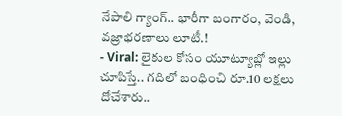నేపాలి గ్యాంగ్.. భారీగా బంగారం, వెండి, వజ్రాభరణాలు లూటీ.!
- Viral: లైకుల కోసం యూట్యూబ్లో ఇల్లు చూపిస్తే.. గదిలో బంధించి రూ.10 లక్షలు దోచేశారు..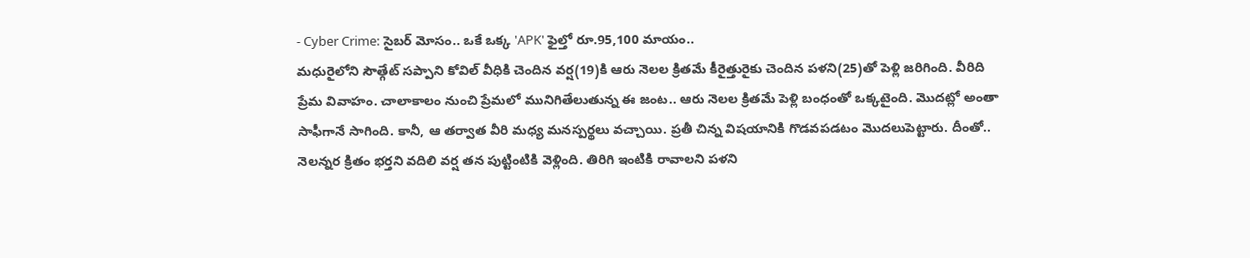- Cyber Crime: సైబర్ మోసం.. ఒకే ఒక్క 'APK' ఫైల్తో రూ.95,100 మాయం..
మధురైలోని సౌత్గేట్ సప్పాని కోవిల్ వీధికి చెందిన వర్ష(19)కి ఆరు నెలల క్రితమే కీరైత్తురైకు చెందిన పళని(25)తో పెళ్లి జరిగింది. వీరిది ప్రేమ వివాహం. చాలాకాలం నుంచి ప్రేమలో మునిగితేలుతున్న ఈ జంట.. ఆరు నెలల క్రితమే పెళ్లి బంధంతో ఒక్కటైంది. మొదట్లో అంతా సాఫీగానే సాగింది. కానీ, ఆ తర్వాత వీరి మధ్య మనస్పర్థలు వచ్చాయి. ప్రతీ చిన్న విషయానికి గొడవపడటం మొదలుపెట్టారు. దీంతో.. నెలన్నర క్రితం భర్తని వదిలి వర్ష తన పుట్టింటికి వెళ్లింది. తిరిగి ఇంటికి రావాలని పళని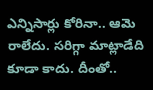ఎన్నిసార్లు కోరినా.. ఆమె రాలేదు. సరిగ్గా మాట్లాడేది కూడా కాదు. దీంతో..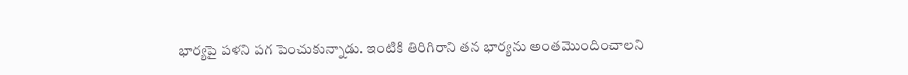భార్యపై పళని పగ పెంచుకున్నాడు. ఇంటికి తిరిగిరాని తన భార్యను అంతమొందించాలని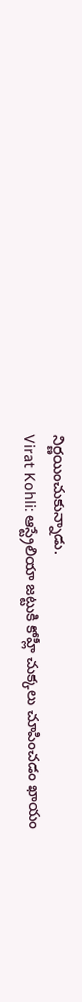నిర్ణయించుకున్నాడు.
Virat Kohli: ఆస్ట్రేలియా జట్టుకి కోహ్లీ చుక్కలు చూపించడం ఖాయం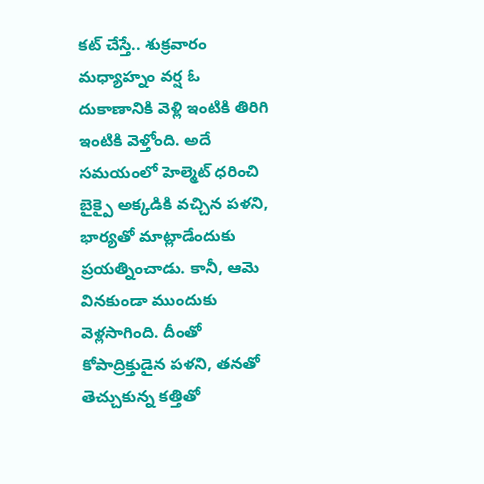కట్ చేస్తే.. శుక్రవారం మధ్యాహ్నం వర్ష ఓ దుకాణానికి వెళ్లి ఇంటికి తిరిగి ఇంటికి వెళ్తోంది. అదే సమయంలో హెల్మెట్ ధరించి బైక్పై అక్కడికి వచ్చిన పళని, భార్యతో మాట్లాడేందుకు ప్రయత్నించాడు. కానీ, ఆమె వినకుండా ముందుకు వెళ్లసాగింది. దీంతో కోపాద్రిక్తుడైన పళని, తనతో తెచ్చుకున్న కత్తితో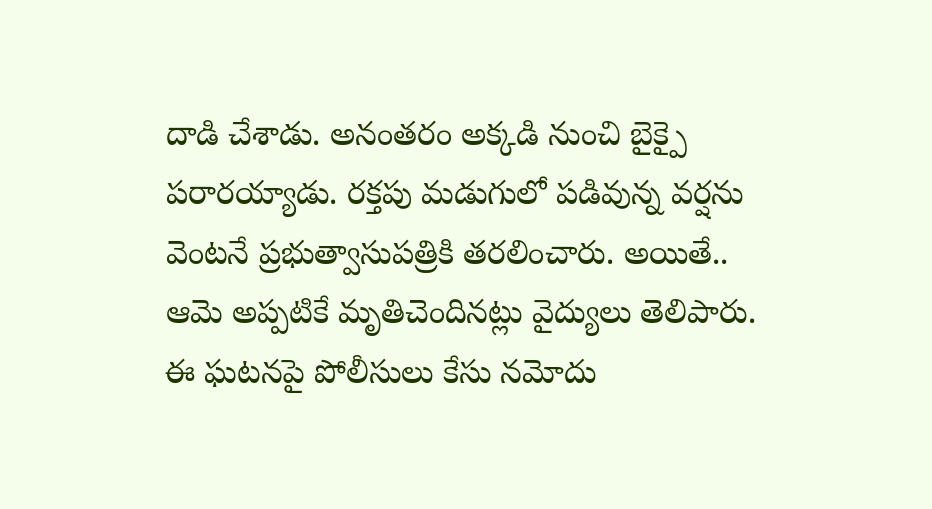దాడి చేశాడు. అనంతరం అక్కడి నుంచి బైక్పై పరారయ్యాడు. రక్తపు మడుగులో పడివున్న వర్షను వెంటనే ప్రభుత్వాసుపత్రికి తరలించారు. అయితే.. ఆమె అప్పటికే మృతిచెందినట్లు వైద్యులు తెలిపారు. ఈ ఘటనపై పోలీసులు కేసు నమోదు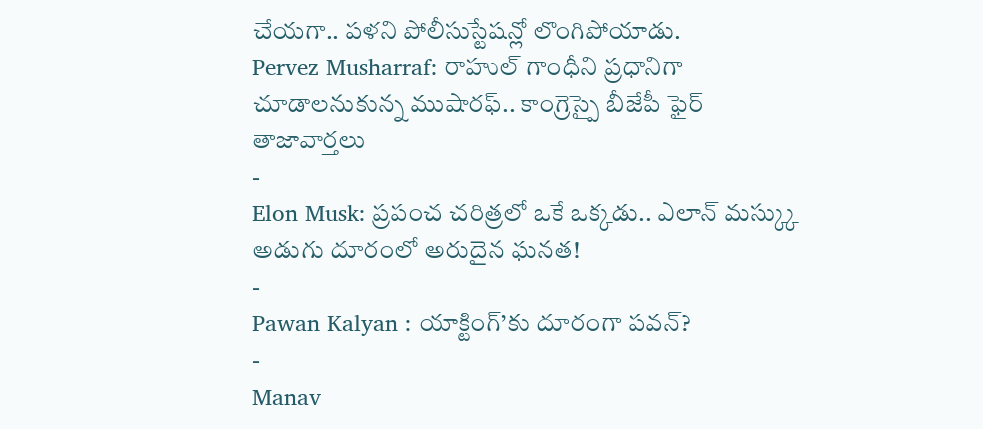చేయగా.. పళని పోలీసుస్టేషన్లో లొంగిపోయాడు.
Pervez Musharraf: రాహుల్ గాంధీని ప్రధానిగా చూడాలనుకున్న ముషారఫ్.. కాంగ్రెస్పై బీజేపీ ఫైర్
తాజావార్తలు
-
Elon Musk: ప్రపంచ చరిత్రలో ఒకే ఒక్కడు.. ఎలాన్ మస్క్కు అడుగు దూరంలో అరుదైన ఘనత!
-
Pawan Kalyan : యాక్టింగ్’కు దూరంగా పవన్?
-
Manav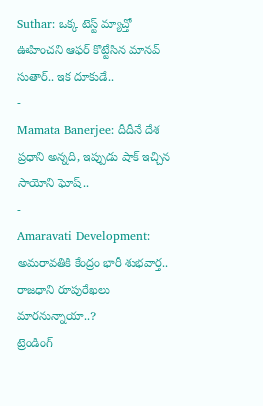Suthar: ఒక్క టెస్ట్ మ్యాచ్తో ఊహించని ఆఫర్ కొట్టేసిన మానవ్ సుతార్.. ఇక దూకుడే..
-
Mamata Banerjee: దీదీనే దేశ ప్రధాని అన్నది, ఇప్పుడు షాక్ ఇచ్చిన సాయోని ఘోష్..
-
Amaravati Development: అమరావతికి కేంద్రం భారీ శుభవార్త.. రాజధాని రూపురేఖలు మారనున్నాయా..?
ట్రెండింగ్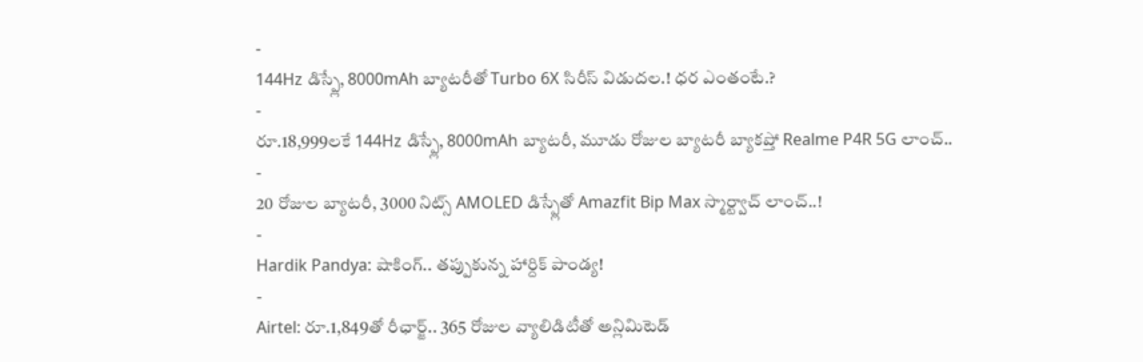-
144Hz డిస్ప్లే, 8000mAh బ్యాటరీతో Turbo 6X సిరీస్ విడుదల.! ధర ఎంతంటే.?
-
రూ.18,999లకే 144Hz డిస్ప్లే, 8000mAh బ్యాటరీ, మూడు రోజుల బ్యాటరీ బ్యాకప్తో Realme P4R 5G లాంచ్..
-
20 రోజుల బ్యాటరీ, 3000 నిట్స్ AMOLED డిస్ప్లేతో Amazfit Bip Max స్మార్ట్వాచ్ లాంచ్..!
-
Hardik Pandya: షాకింగ్.. తప్పుకున్న హార్దిక్ పాండ్య!
-
Airtel: రూ.1,849తో రీఛార్జ్.. 365 రోజుల వ్యాలిడిటీతో అన్లిమిటెడ్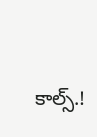కాల్స్.!